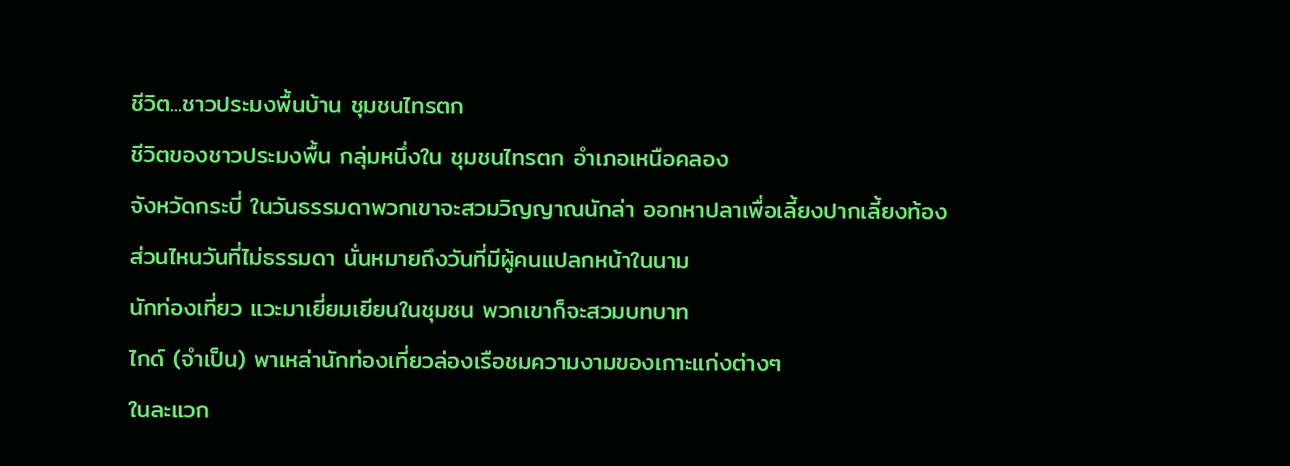ชีวิต...ชาวประมงพื้นบ้าน ชุมชนไทรตก
ชีวิตของชาวประมงพื้น กลุ่มหนึ่งใน ชุมชนไทรตก อำเภอเหนือคลอง
จังหวัดกระบี่ ในวันธรรมดาพวกเขาจะสวมวิญญาณนักล่า ออกหาปลาเพื่อเลี้ยงปากเลี้ยงท้อง
ส่วนไหนวันที่ไม่ธรรมดา นั่นหมายถึงวันที่มีผู้คนแปลกหน้าในนาม
นักท่องเที่ยว แวะมาเยี่ยมเยียนในชุมชน พวกเขาก็จะสวมบทบาท
ไกด์ (จำเป็น) พาเหล่านักท่องเที่ยวล่องเรือชมความงามของเกาะแก่งต่างๆ
ในละแวก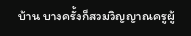บ้าน บางครั้งก็สวมวิญญาณครูผู้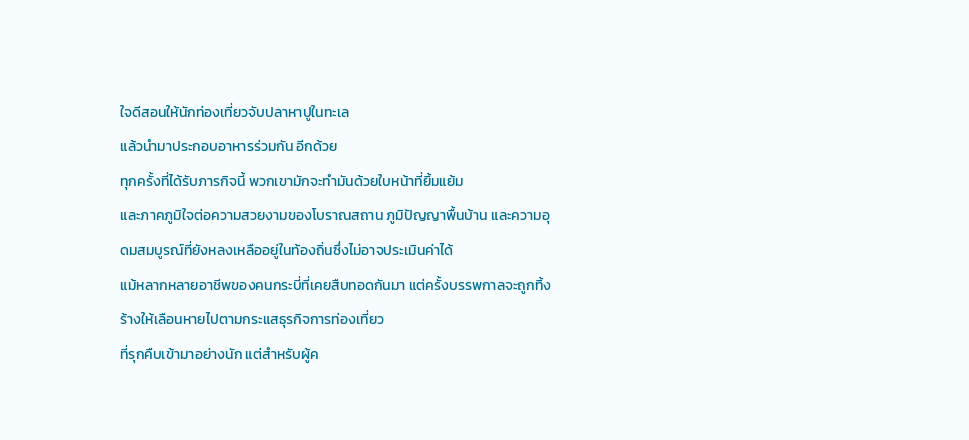ใจดีสอนให้นักท่องเที่ยวจับปลาหาปูในทะเล
แล้วนำมาประกอบอาหารร่วมกัน อีกด้วย
ทุกครั้งที่ได้รับภารกิจนี้ พวกเขามักจะทำมันด้วยใบหน้าที่ยิ้มแย้ม
และภาคภูมิใจต่อความสวยงามของโบราณสถาน ภูมิปัญญาพื้นบ้าน และความอุดมสมบูรณ์ที่ยังหลงเหลืออยู่ในท้องถิ่นซึ่งไม่อาจประเมินค่าได้
แม้หลากหลายอาชีพของคนกระบี่ที่เคยสืบทอดกันมา แต่ครั้งบรรพกาลจะถูกทิ้งร้างให้เลือนหายไปตามกระแสธุรกิจการท่องเที่ยว
ที่รุกคืบเข้ามาอย่างนัก แต่สำหรับผู้ค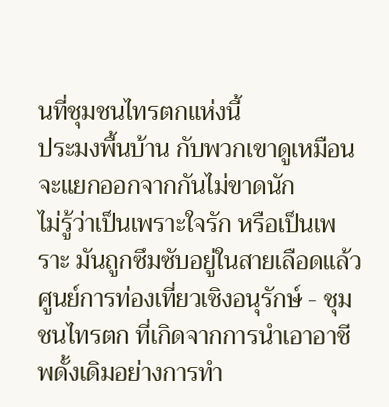นที่ชุมชนไทรตกแห่งนี้
ประมงพื้นบ้าน กับพวกเขาดูเหมือนจะแยกออกจากกันไม่ขาดนัก
ไม่รู้ว่าเป็นเพราะใจรัก หรือเป็นเพราะ มันถูกซึมซับอยู่ในสายเลือดแล้ว
ศูนย์การท่องเที่ยวเชิงอนุรักษ์ - ชุมชนไทรตก ที่เกิดจากการนำเอาอาชีพดั้งเดิมอย่างการทำ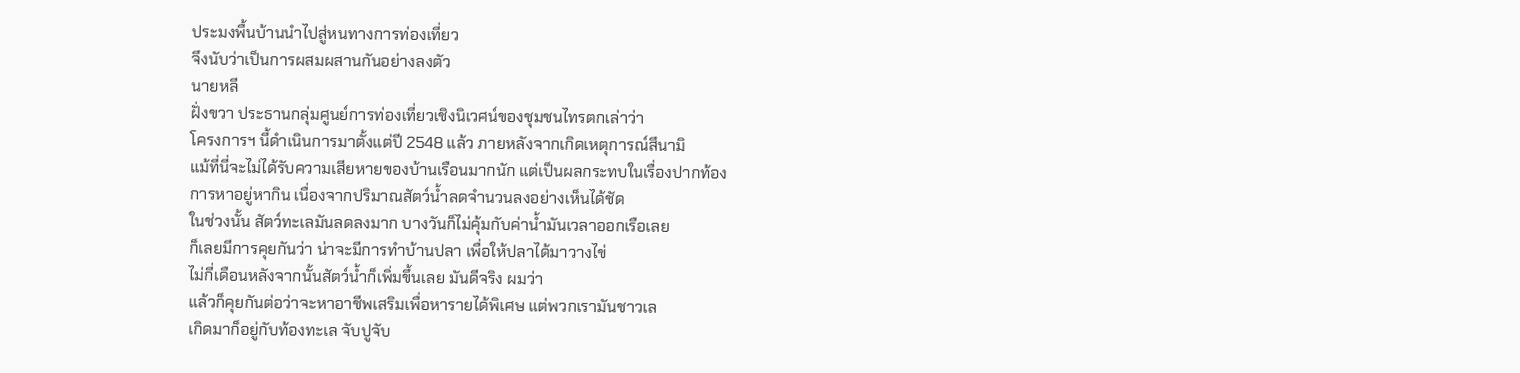ประมงพื้นบ้านนำไปสู่หนทางการท่องเที่ยว
จึงนับว่าเป็นการผสมผสานกันอย่างลงตัว
นายหลี
ฝั่งขวา ประธานกลุ่มศูนย์การท่องเที่ยวเชิงนิเวศน์ของชุมชนไทรตกเล่าว่า
โครงการฯ นี้ดำเนินการมาตั้งแต่ปี 2548 แล้ว ภายหลังจากเกิดเหตุการณ์สึนามิ
แม้ที่นี่จะไม่ได้รับความเสียหายของบ้านเรือนมากนัก แต่เป็นผลกระทบในเรื่องปากท้อง
การหาอยู่หากิน เนื่องจากปริมาณสัตว์น้ำลดจำนวนลงอย่างเห็นได้ชัด
ในช่วงนั้น สัตว์ทะเลมันลดลงมาก บางวันก็ไม่คุ้มกับค่าน้ำมันเวลาออกเรือเลย
ก็เลยมีการคุยกันว่า น่าจะมีการทำบ้านปลา เพื่อให้ปลาได้มาวางไข่
ไม่กี่เดือนหลังจากนั้นสัตว์น้ำก็เพิ่มขึ้นเลย มันดีจริง ผมว่า
แล้วก็คุยกันต่อว่าจะหาอาชีพเสริมเพื่อหารายได้พิเศษ แต่พวกเรามันชาวเล
เกิดมาก็อยู่กับท้องทะเล จับปูจับ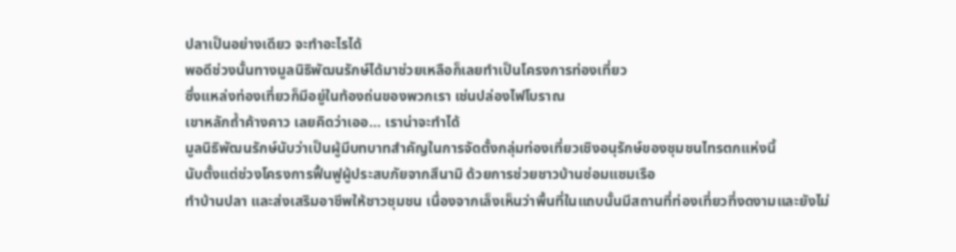ปลาเป็นอย่างเดียว จะทำอะไรได้
พอดีช่วงนั้นทางมูลนิธิพัฒนรักษ์ได้มาช่วยเหลือก็เลยทำเป็นโครงการท่องเที่ยว
ซึ่งแหล่งท่องเที่ยวก็มีอยู่ในท้องถ่นของพวกเรา เช่นปล่องไฟโบราณ
เขาหลักถ้ำค้างคาว เลยคิดว่าเออ... เราน่าจะทำได้
มูลนิธิพัฒนรักษ์นับว่าเป็นผู้มีบทบาทสำคัญในการจัดตั้งกลุ่มท่องเที่ยวเชิงอนุรักษ์ของชุมชนไทรตกแห่งนี้
นับตั้งแต่ช่วงโครงการฟื้นฟูผู้ประสบภัยจากสึนามิ ด้วยการช่วยชาวบ้านซ่อมแซมเรือ
ทำบ้านปลา และส่งเสริมอาชีพให้ชาวชุมชน เนื่องจากเล็งเห็นว่าพื้นที่ในแถบนั้นมีสถานที่ท่องเที่ยวที่งดงามและยังไม่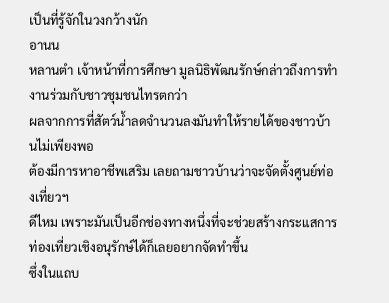เป็นที่รู้จักในวงกว้างนัก
อานน
หลานตำ เจ้าหน้าที่การศึกษา มูลนิธิพัฒนรักษ์กล่าวถึงการทำงานร่วมกับชาวชุมชนไทรตกว่า
ผลจากการที่สัตว์น้ำลดจำนวนลงมันทำให้รายได้ของชาวบ้านไม่เพียงพอ
ต้องมีการหาอาชีพเสริม เลยถามชาวบ้านว่าจะจัดตั้งศูนย์ท่องเที่ยวฯ
ดีไหม เพราะมันเป็นอีกช่องทางหนึ่งที่จะช่วยสร้างกระแสการท่องเที่ยวเชิงอนุรักษ์ได้ก็เลยอยากจัดทำขึ้น
ซึ่งในแถบ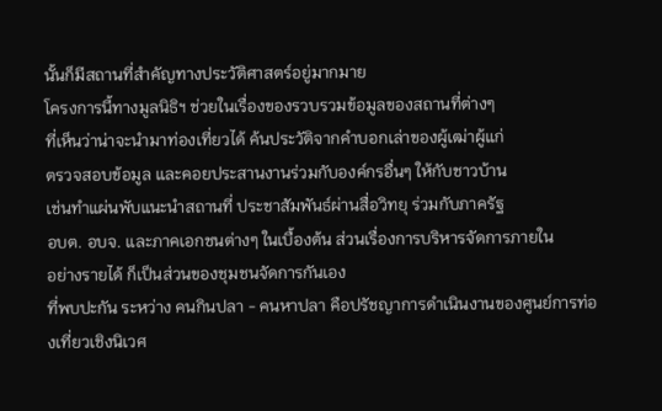นั้นก็มีสถานที่สำคัญทางประวัติศาสตร์อยู่มากมาย
โครงการนี้ทางมูลนิธิฯ ช่วยในเรื่องของรวบรวมข้อมูลของสถานที่ต่างๆ
ที่เห็นว่าน่าจะนำมาท่องเที่ยวได้ ค้นประวัติจากคำบอกเล่าของผู้เฒ่าผู้แก่
ตรวจสอบข้อมูล และคอยประสานงานร่วมกับองค์กรอื่นๆ ให้กับชาวบ้าน
เช่นทำแผ่นพับแนะนำสถานที่ ประชาสัมพันธ์ผ่านสื่อวิทยุ ร่วมกับภาครัฐ
อบต. อบจ. และภาคเอกชนต่างๆ ในเบื้องต้น ส่วนเรื่องการบริหารจัดการภายใน
อย่างรายได้ ก็เป็นส่วนของชุมชนจัดการกันเอง
ที่พบปะกัน ระหว่าง คนกินปลา - คนหาปลา คือปรัชญาการดำเนินงานของศูนย์การท่องเที่ยวเชิงนิเวศ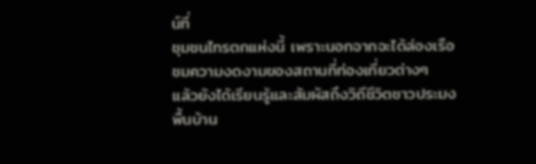น์ที่
ชุมชนไทรตกแห่งนี้ เพราะนอกจากจะได้ล่องเรือชมความงดงามของสถานที่ท่องเที่ยวต่างๆ
แล้วยังได้เรียนรู้และสัมผัสถึงวิถีชีวิตชาวประมงพื้นบ้าน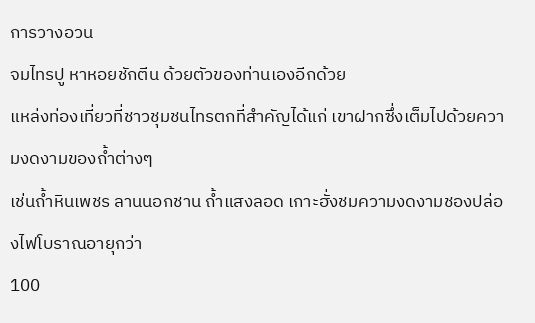การวางอวน
จมไทรปู หาหอยชักตีน ด้วยตัวของท่านเองอีกด้วย
แหล่งท่องเที่ยวที่ชาวชุมชนไทรตกที่สำคัญได้แก่ เขาฝากซึ่งเต็มไปด้วยความงดงามของถ้ำต่างๆ
เช่นถ้ำหินเพชร ลานนอกชาน ถ้ำแสงลอด เกาะฮั่งชมความงดงามชองปล่องไฟโบราณอายุกว่า
100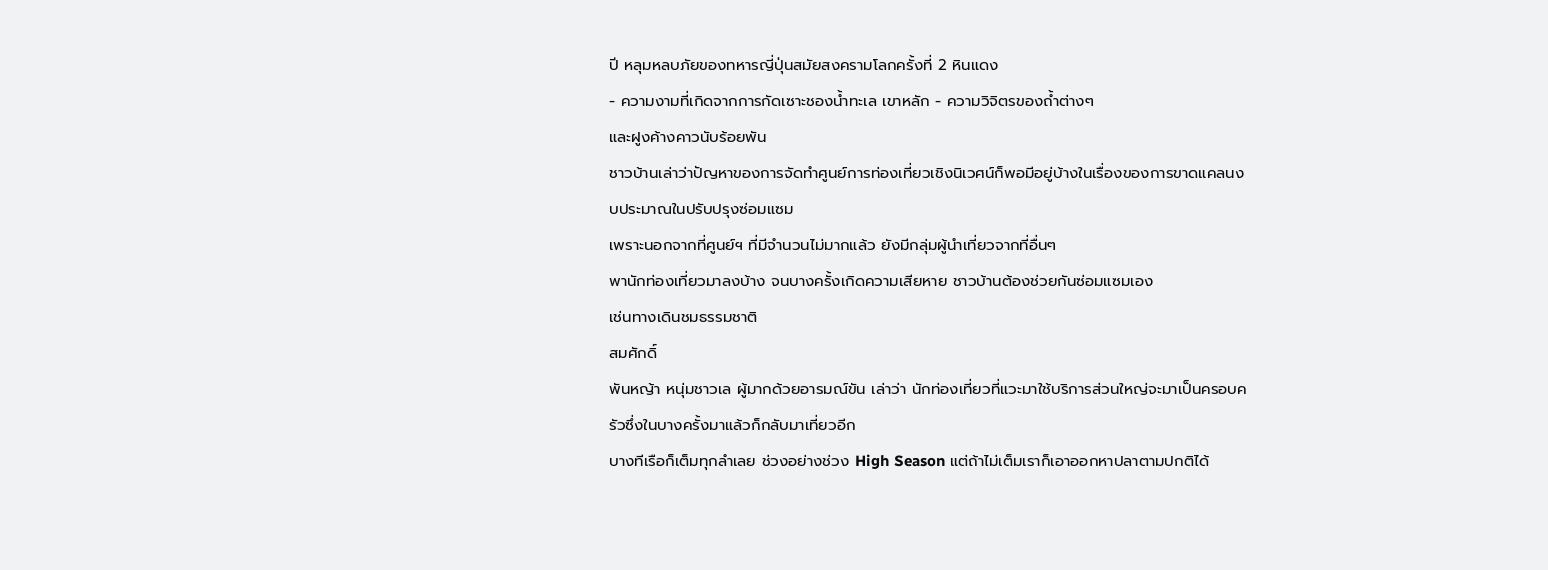ปี หลุมหลบภัยของทหารญี่ปุ่นสมัยสงครามโลกครั้งที่ 2 หินแดง
- ความงามที่เกิดจากการกัดเซาะชองน้ำทะเล เขาหลัก - ความวิจิตรของถ้ำต่างๆ
และฝูงค้างคาวนับร้อยพัน
ชาวบ้านเล่าว่าปัญหาของการจัดทำศูนย์การท่องเที่ยวเชิงนิเวศน์ก็พอมีอยู่บ้างในเรื่องของการขาดแคลนงบประมาณในปรับปรุงซ่อมแซม
เพราะนอกจากที่ศูนย์ฯ ที่มีจำนวนไม่มากแล้ว ยังมีกลุ่มผู้นำเที่ยวจากที่อื่นๆ
พานักท่องเที่ยวมาลงบ้าง จนบางครั้งเกิดความเสียหาย ชาวบ้านต้องช่วยกันซ่อมแซมเอง
เช่นทางเดินชมธรรมชาติ
สมศักดิ์
พันหญ้า หนุ่มชาวเล ผู้มากด้วยอารมณ์ขัน เล่าว่า นักท่องเที่ยวที่แวะมาใช้บริการส่วนใหญ่จะมาเป็นครอบครัวซึ่งในบางครั้งมาแล้วก็กลับมาเที่ยวอีก
บางทีเรือก็เต็มทุกลำเลย ช่วงอย่างช่วง High Season แต่ถ้าไม่เต็มเราก็เอาออกหาปลาตามปกติได้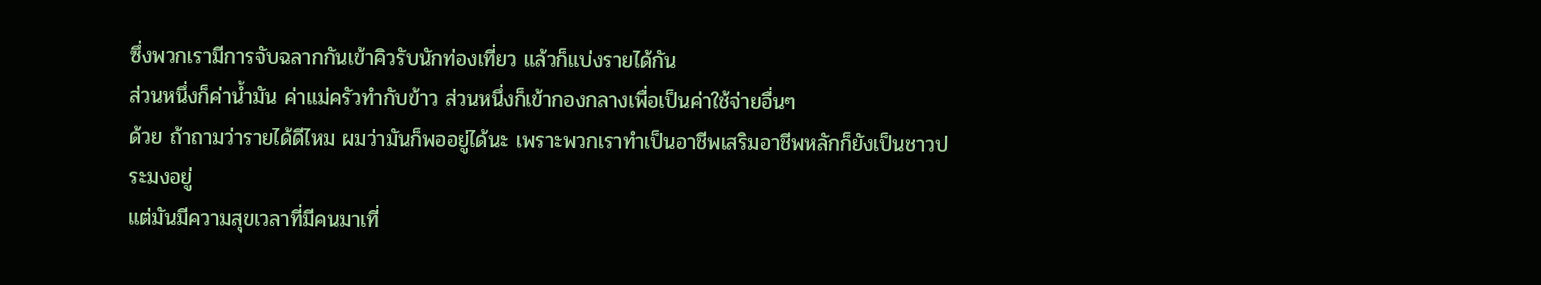ซึ่งพวกเรามีการจับฉลากกันเข้าคิวรับนักท่องเที่ยว แล้วก็แบ่งรายได้กัน
ส่วนหนึ่งก็ค่าน้ำมัน ค่าแม่ครัวทำกับข้าว ส่วนหนึ่งก็เข้ากองกลางเพื่อเป็นค่าใช้จ่ายอื่นๆ
ด้วย ถ้าถามว่ารายได้ดีไหม ผมว่ามันก็พออยู่ได้นะ เพราะพวกเราทำเป็นอาชีพเสริมอาชีพหลักก็ยังเป็นชาวประมงอยู่
แต่มันมีความสุขเวลาที่มีคนมาเที่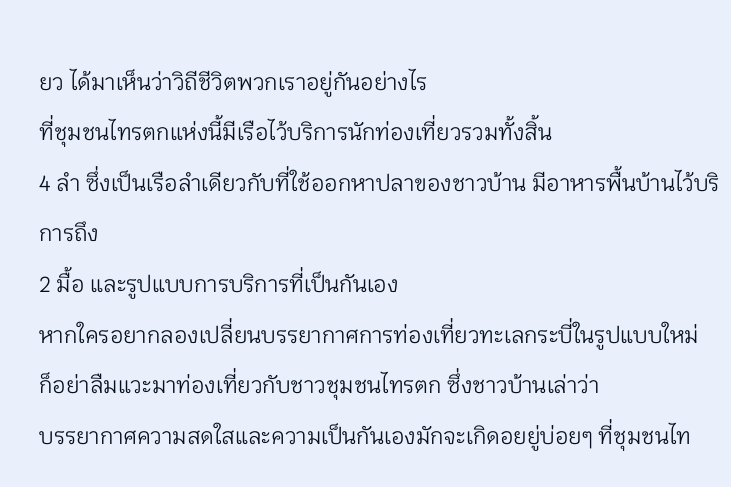ยว ได้มาเห็นว่าวิถีชีวิตพวกเราอยู่กันอย่างไร
ที่ชุมชนไทรตกแห่งนี้มีเรือไว้บริการนักท่องเที่ยวรวมทั้งสิ้น
4 ลำ ซึ่งเป็นเรือลำเดียวกับที่ใช้ออกหาปลาของชาวบ้าน มีอาหารพื้นบ้านไว้บริการถึง
2 มื้อ และรูปแบบการบริการที่เป็นกันเอง
หากใครอยากลองเปลี่ยนบรรยากาศการท่องเที่ยวทะเลกระบี่ในรูปแบบใหม่
ก็อย่าลืมแวะมาท่องเที่ยวกับชาวชุมชนไทรตก ซึ่งชาวบ้านเล่าว่า
บรรยากาศความสดใสและความเป็นกันเองมักจะเกิดอยยู่บ่อยๆ ที่ชุมชนไท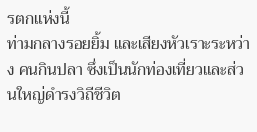รตกแห่งนี้
ท่ามกลางรอยยิ้ม และเสียงหัวเราะระหว่าง คนกินปลา ซึ่งเป็นนักท่องเที่ยวและส่วนใหญ่ดำรงวิถีชีวิต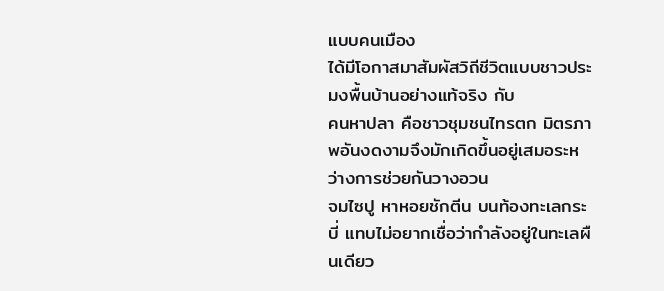แบบคนเมือง
ได้มีโอกาสมาสัมผัสวิถีชีวิตแบบชาวประมงพื้นบ้านอย่างแท้จริง กับ
คนหาปลา คือชาวชุมชนไทรตก มิตรภาพอันงดงามจึงมักเกิดขึ้นอยู่เสมอระหว่างการช่วยกันวางอวน
จมไซปู หาหอยชักตีน บนท้องทะเลกระบี่ แทบไม่อยากเชื่อว่ากำลังอยู่ในทะเลผืนเดียว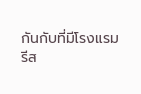กันกับที่มีโรงแรม
รีส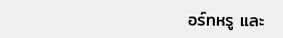อร์ทหรู และ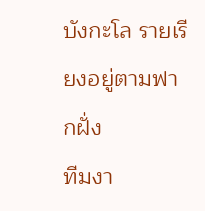บังกะโล รายเรียงอยู่ตามฟากฝั่ง
ทีมงา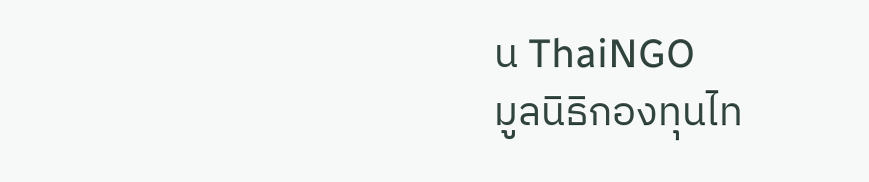น ThaiNGO
มูลนิธิกองทุนไท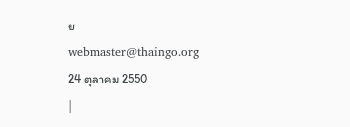ย
webmaster@thaingo.org
24 ตุลาคม 2550
|